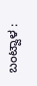ಬಂಟ್ವಾಳ :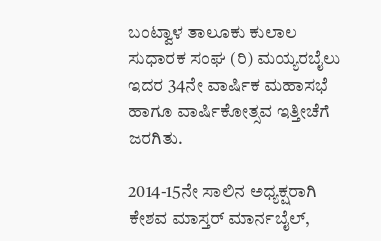ಬಂಟ್ವಾಳ ತಾಲೂಕು ಕುಲಾಲ ಸುಧಾರಕ ಸಂಘ (ರಿ) ಮಯ್ಯರಬೈಲು ಇದರ 34ನೇ ವಾರ್ಷಿಕ ಮಹಾಸಭೆ
ಹಾಗೂ ವಾರ್ಷಿಕೋತ್ಸವ ಇತ್ತೀಚೆಗೆ ಜರಗಿತು.

2014-15ನೇ ಸಾಲಿನ ಅಧ್ಯಕ್ಷರಾಗಿ ಕೇಶವ ಮಾಸ್ತರ್ ಮಾರ್ನಬೈಲ್,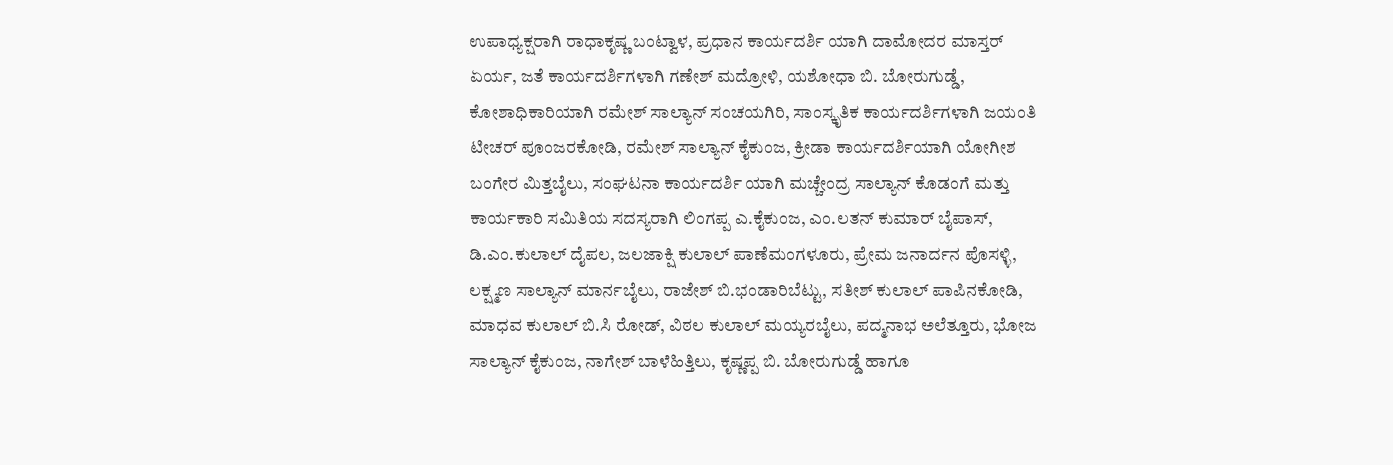ಉಪಾಧ್ಯಕ್ಷರಾಗಿ ರಾಧಾಕೃಷ್ಣ ಬಂಟ್ವಾಳ, ಪ್ರಧಾನ ಕಾರ್ಯದರ್ಶಿ ಯಾಗಿ ದಾಮೋದರ ಮಾಸ್ತರ್ ಏರ್ಯ, ಜತೆ ಕಾರ್ಯದರ್ಶಿಗಳಾಗಿ ಗಣೇಶ್ ಮದ್ರೋಳಿ, ಯಶೋಧಾ ಬಿ. ಬೋರುಗುಡ್ಡೆ, ಕೋಶಾಧಿಕಾರಿಯಾಗಿ ರಮೇಶ್ ಸಾಲ್ಯಾನ್ ಸಂಚಯಗಿರಿ, ಸಾಂಸ್ಕೃತಿಕ ಕಾರ್ಯದರ್ಶಿಗಳಾಗಿ ಜಯಂತಿ ಟೀಚರ್ ಪೂಂಜರಕೋಡಿ, ರಮೇಶ್ ಸಾಲ್ಯಾನ್ ಕೈಕುಂಜ, ಕ್ರೀಡಾ ಕಾರ್ಯದರ್ಶಿಯಾಗಿ ಯೋಗೀಶ ಬಂಗೇರ ಮಿತ್ತಬೈಲು, ಸಂಘಟನಾ ಕಾರ್ಯದರ್ಶಿ ಯಾಗಿ ಮಚ್ಚೇಂದ್ರ ಸಾಲ್ಯಾನ್ ಕೊಡಂಗೆ ಮತ್ತು ಕಾರ್ಯಕಾರಿ ಸಮಿತಿಯ ಸದಸ್ಯರಾಗಿ ಲಿಂಗಪ್ಪ ಎ.ಕೈಕುಂಜ, ಎಂ.ಲತನ್ ಕುಮಾರ್ ಬೈಪಾಸ್, ಡಿ.ಎಂ.ಕುಲಾಲ್ ದೈಪಲ, ಜಲಜಾಕ್ಷಿ ಕುಲಾಲ್ ಪಾಣೆಮಂಗಳೂರು, ಪ್ರೇಮ ಜನಾರ್ದನ ಪೊಸಳ್ಳಿ, ಲಕ್ಷ್ಮಣ ಸಾಲ್ಯಾನ್ ಮಾರ್ನಬೈಲು, ರಾಜೇಶ್ ಬಿ.ಭಂಡಾರಿಬೆಟ್ಟು, ಸತೀಶ್ ಕುಲಾಲ್ ಪಾಪಿನಕೋಡಿ, ಮಾಧವ ಕುಲಾಲ್ ಬಿ.ಸಿ ರೋಡ್, ವಿಠಲ ಕುಲಾಲ್ ಮಯ್ಯರಬೈಲು, ಪದ್ಮನಾಭ ಅಲೆತ್ತೂರು, ಭೋಜ ಸಾಲ್ಯಾನ್ ಕೈಕುಂಜ, ನಾಗೇಶ್ ಬಾಳೆಹಿತ್ತಿಲು, ಕೃಷ್ಣಪ್ಪ ಬಿ. ಬೋರುಗುಡ್ಡೆ ಹಾಗೂ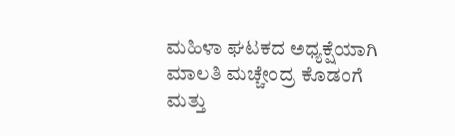ಮಹಿಳಾ ಘಟಕದ ಅಧ್ಯಕ್ಷೆಯಾಗಿ ಮಾಲತಿ ಮಚ್ಚೇಂದ್ರ ಕೊಡಂಗೆ ಮತ್ತು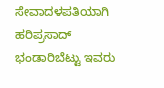ಸೇವಾದಳಪತಿಯಾಗಿ ಹರಿಪ್ರಸಾದ್ ಭಂಡಾರಿಬೆಟ್ಟು ಇವರು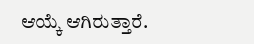ಆಯ್ಕೆ ಆಗಿರುತ್ತಾರೆ.